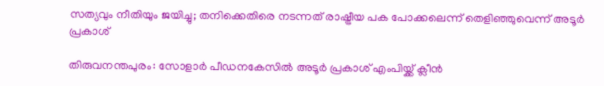സത്യവും നീതിയും ജയിച്ചു; തനിക്കെതിരെ നടന്നത് രാഷ്ട്രീയ പക പോക്കലെന്ന് തെളിഞ്ഞുവെന്ന് അടൂർ പ്രകാശ്

തിരുവനന്തപുരം: സോളാർ പീഡനകേസിൽ അടൂർ പ്രകാശ് എംപിയ്ക്ക് ക്ലീൻ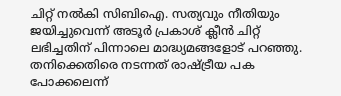ചിറ്റ് നൽകി സിബിഐ. സത്യവും നീതിയും ജയിച്ചുവെന്ന് അടൂർ പ്രകാശ് ക്ലീൻ ചിറ്റ് ലഭിച്ചതിന് പിന്നാലെ മാദ്ധ്യമങ്ങളോട് പറഞ്ഞു. തനിക്കെതിരെ നടന്നത് രാഷ്ട്രീയ പക പോക്കലെന്ന്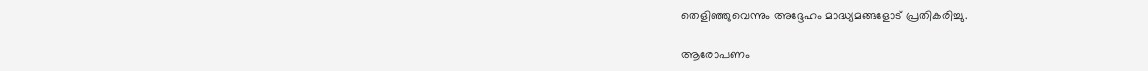തെളിഞ്ഞുവെന്നും അദ്ദേഹം മാദ്ധ്യമങ്ങളോട് പ്രതികരിച്ചു.

ആരോപണം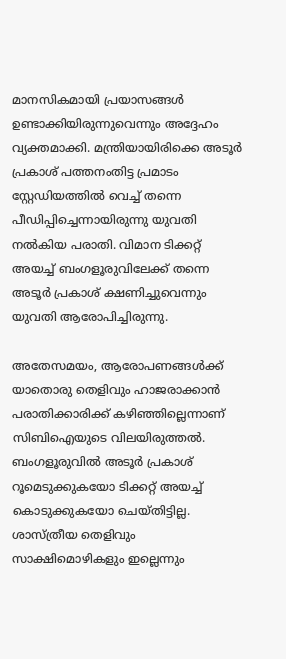മാനസികമായി പ്രയാസങ്ങൾ ഉണ്ടാക്കിയിരുന്നുവെന്നും അദ്ദേഹം വ്യക്തമാക്കി. മന്ത്രിയായിരിക്കെ അടൂർ പ്രകാശ് പത്തനംതിട്ട പ്രമാടം സ്റ്റേഡിയത്തിൽ വെച്ച് തന്നെ പീഡിപ്പിച്ചെന്നായിരുന്നു യുവതി നൽകിയ പരാതി. വിമാന ടിക്കറ്റ് അയച്ച് ബംഗളൂരുവിലേക്ക് തന്നെ അടൂർ പ്രകാശ് ക്ഷണിച്ചുവെന്നും യുവതി ആരോപിച്ചിരുന്നു.

അതേസമയം, ആരോപണങ്ങൾക്ക് യാതൊരു തെളിവും ഹാജരാക്കാൻ പരാതിക്കാരിക്ക് കഴിഞ്ഞില്ലെന്നാണ് സിബിഐയുടെ വിലയിരുത്തൽ. ബംഗളൂരുവിൽ അടൂർ പ്രകാശ് റൂമെടുക്കുകയോ ടിക്കറ്റ് അയച്ച് കൊടുക്കുകയോ ചെയ്തിട്ടില്ല. ശാസ്ത്രീയ തെളിവും സാക്ഷിമൊഴികളും ഇല്ലെന്നും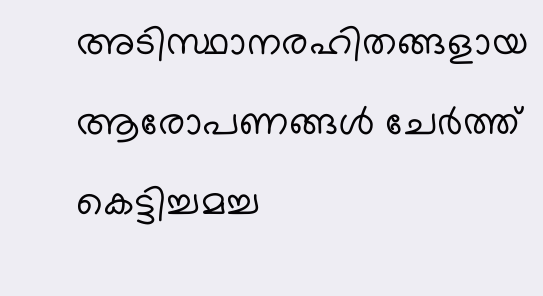അടിസ്ഥാനരഹിതങ്ങളായ ആരോപണങ്ങൾ ചേർത്ത് കെട്ടിച്ചമച്ച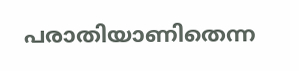പരാതിയാണിതെന്ന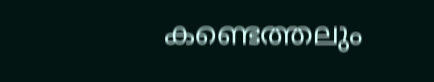കണ്ടെത്തലും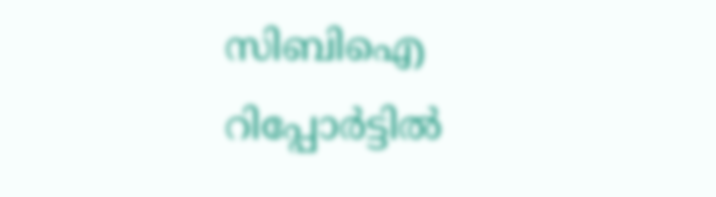സിബിഐ റിപ്പോർട്ടിൽ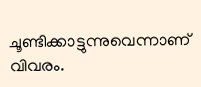ചൂണ്ടിക്കാട്ടുന്നുവെന്നാണ് വിവരം.